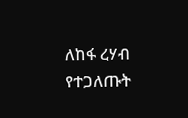ለከፋ ረሃብ የተጋለጡት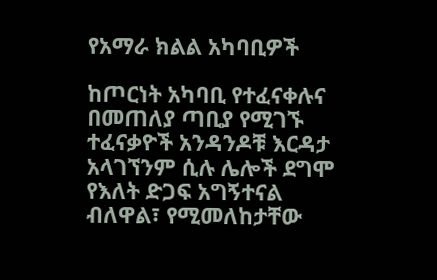የአማራ ክልል አካባቢዎች

ከጦርነት አካባቢ የተፈናቀሉና በመጠለያ ጣቢያ የሚገኙ ተፈናቃዮች አንዳንዶቹ እርዳታ አላገኘንም ሲሉ ሌሎች ደግሞ የእለት ድጋፍ አግኝተናል ብለዋል፣ የሚመለከታቸው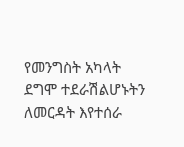የመንግስት አካላት ደግሞ ተደራሽልሆኑትን ለመርዳት እየተሰራ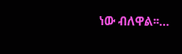ነው ብለዋል፡፡…